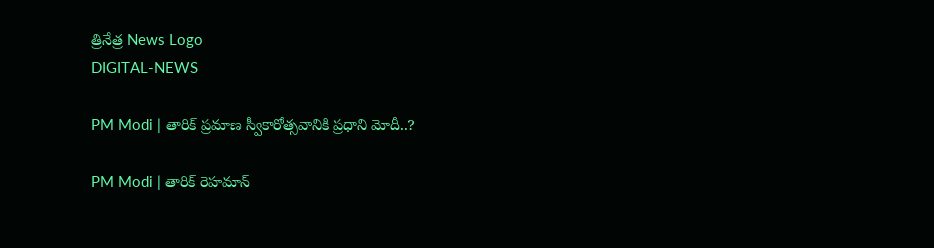త్రినేత్ర News Logo
DIGITAL-NEWS

PM Modi | తారిక్ ప్ర‌మాణ స్వీకారోత్స‌వానికి ప్ర‌ధాని మోదీ..?

PM Modi | తారిక్ రెహ‌మాన్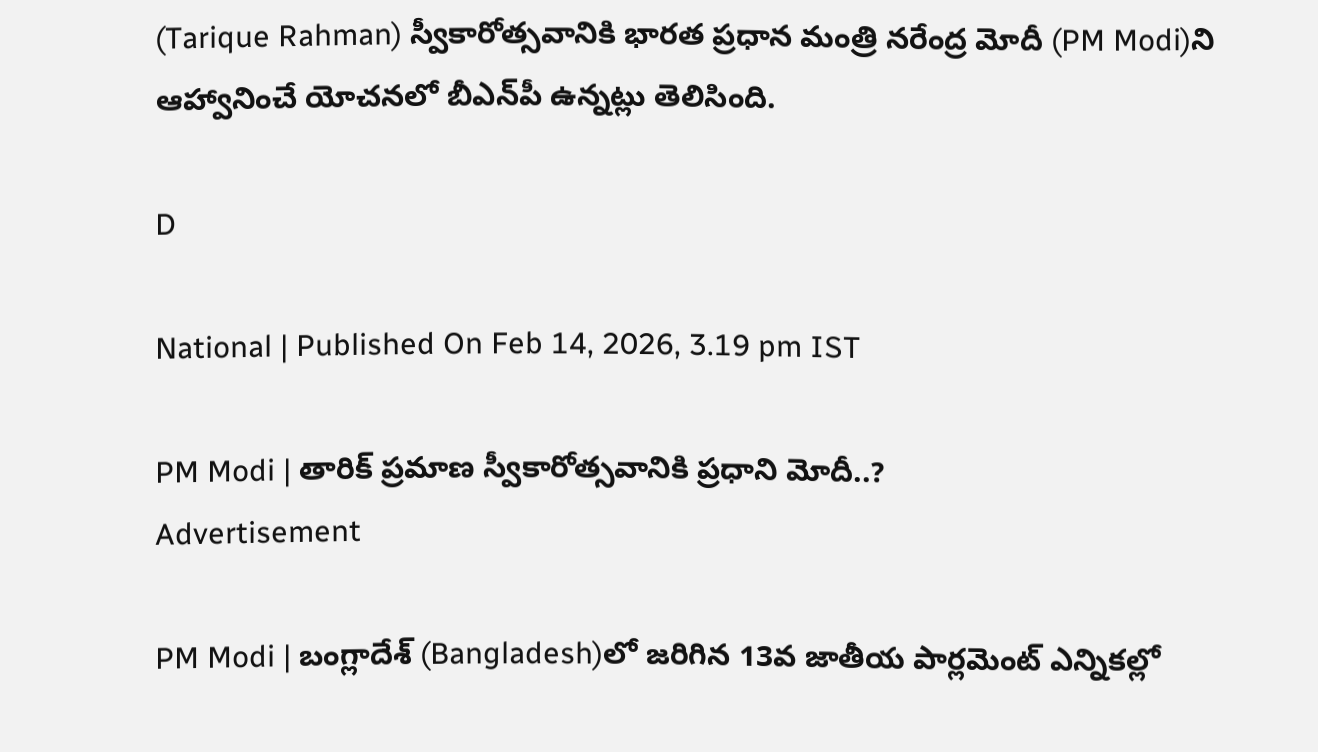(Tarique Rahman) స్వీకారోత్స‌వానికి భార‌త ప్ర‌ధాన మంత్రి న‌రేంద్ర మోదీ (PM Modi)ని ఆహ్వానించే యోచ‌న‌లో బీఎన్‌పీ ఉన్న‌ట్లు తెలిసింది.

D

National | Published On Feb 14, 2026, 3.19 pm IST

PM Modi | తారిక్ ప్ర‌మాణ స్వీకారోత్స‌వానికి ప్ర‌ధాని మోదీ..?
Advertisement

PM Modi | బంగ్లాదేశ్ (Bangladesh)లో జ‌రిగిన 13వ జాతీయ పార్లమెంట్ ఎన్నికల్లో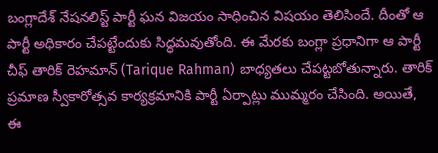బంగ్లాదేశ్ నేషనలిస్ట్ పార్టీ ఘ‌న విజ‌యం సాధించిన విష‌యం తెలిసిందే. దీంతో ఆ పార్టీ అధికారం చేప‌ట్టేందుకు సిద్ధ‌మ‌వుతోంది. ఈ మేర‌కు బంగ్లా ప్ర‌ధానిగా ఆ పార్టీ చీఫ్ తారిక్ రెహ‌మాన్ (Tarique Rahman) బాధ్య‌త‌లు చేప‌ట్ట‌బోతున్నారు. తారిక్ ప్ర‌మాణ స్వీకారోత్స‌వ కార్య‌క్ర‌మానికి పార్టీ ఏర్పాట్లు ముమ్మ‌రం చేసింది. అయితే, ఈ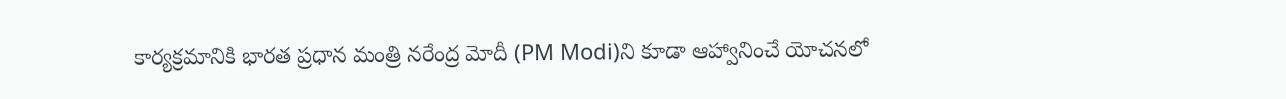కార్య‌క్ర‌మానికి భార‌త ప్ర‌ధాన మంత్రి న‌రేంద్ర మోదీ (PM Modi)ని కూడా ఆహ్వానించే యోచ‌న‌లో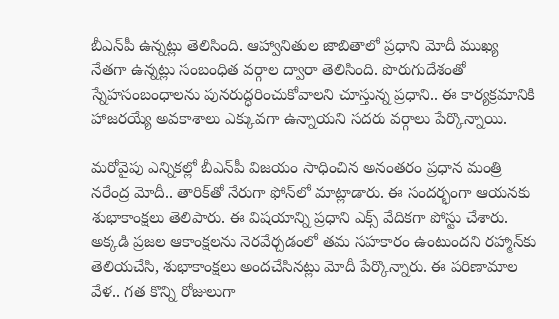బీఎన్‌పీ ఉన్న‌ట్లు తెలిసింది. ఆహ్వానితుల జాబితాలో ప్ర‌ధాని మోదీ ముఖ్య నేత‌గా ఉన్న‌ట్లు సంబంధిత వ‌ర్గాల ద్వారా తెలిసింది. పొరుగుదేశంతో స్నేహసంబంధాలను పున‌రుద్ధ‌రించుకోవాల‌ని చూస్తున్న ప్ర‌ధాని.. ఈ కార్య‌క్ర‌మానికి హాజ‌ర‌య్యే అవ‌కాశాలు ఎక్కువ‌గా ఉన్నాయ‌ని స‌ద‌రు వ‌ర్గాలు పేర్కొన్నాయి.

మ‌రోవైపు ఎన్నిక‌ల్లో బీఎన్‌పీ విజ‌యం సాధించిన అనంత‌రం ప్ర‌ధాన మంత్రి న‌రేంద్ర మోదీ.. తారిక్‌తో నేరుగా ఫోన్‌లో మాట్లాడారు. ఈ సంద‌ర్భంగా ఆయ‌న‌కు శుభాకాంక్ష‌లు తెలిపారు. ఈ విష‌యాన్ని ప్ర‌ధాని ఎక్స్ వేదిక‌గా పోస్టు చేశారు. అక్కడి ప్రజల ఆకాంక్షలను నెరవేర్చడంలో తమ సహకారం ఉంటుందని రహ్మాన్‌కు తెలియచేసి, శుభాకాంక్షలు అందచేసినట్లు మోదీ పేర్కొన్నారు. ఈ ప‌రిణామాల వేళ‌.. గ‌త కొన్ని రోజులుగా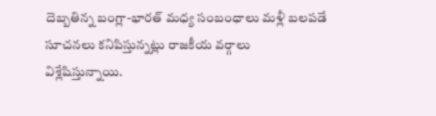దెబ్బ‌తిన్న బంగ్లా-భార‌త్ మ‌ధ్య సంబంధాలు మ‌ళ్లీ బ‌ల‌ప‌డే సూచ‌న‌లు క‌నిపిస్తున్న‌ట్లు రాజ‌కీయ వ‌ర్గాలు విశ్లేషిస్తున్నాయి.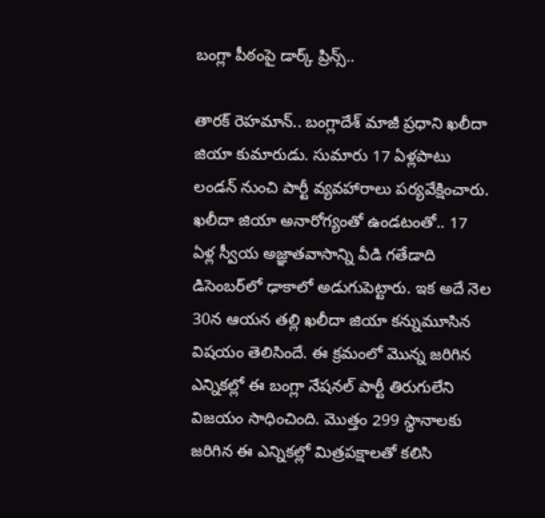బంగ్లా పీఠంపై డార్క్ ప్రిన్స్‌..

తార‌క్ రెహ‌మాన్‌.. బంగ్లాదేశ్‌ మాజీ ప్రధాని ఖలీదా జియా కుమారుడు. సుమారు 17 ఏళ్లపాటు లండన్ నుంచి పార్టీ వ్యవహారాలు పర్యవేక్షించారు. ఖ‌లీదా జియా అనారోగ్యంతో ఉండ‌టంతో.. 17 ఏళ్ల స్వీయ అజ్ఞాతవాసాన్ని వీడి గ‌తేడాది డిసెంబ‌ర్‌లో ఢాకాలో అడుగుపెట్టారు. ఇక అదే నెల 30న ఆయ‌న త‌ల్లి ఖ‌లీదా జియా క‌న్నుమూసిన విష‌యం తెలిసిందే. ఈ క్ర‌మంలో మొన్న జ‌రిగిన ఎన్నిక‌ల్లో ఈ బంగ్లా నేష‌న‌ల్ పార్టీ తిరుగులేని విజ‌యం సాధించింది. మొత్తం 299 స్థానాల‌కు జ‌రిగిన ఈ ఎన్నిక‌ల్లో మిత్ర‌ప‌క్షాల‌తో క‌లిసి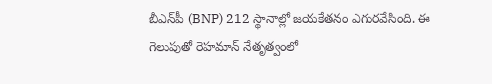బీఎన్‌పీ (BNP) 212 స్థానాల్లో జ‌య‌కేత‌నం ఎగుర‌వేసింది. ఈ గెలుపుతో రెహ‌మాన్ నేతృత్వంలో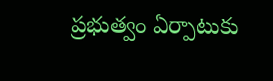ప్ర‌భుత్వం ఏర్పాటుకు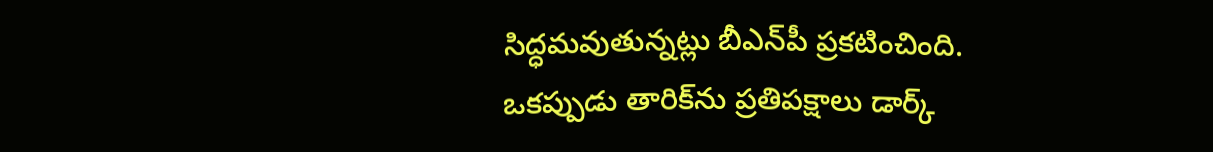సిద్ధ‌మ‌వుతున్న‌ట్లు బీఎన్‌పీ ప్ర‌క‌టించింది. ఒక‌ప్పుడు తారిక్‌ను ప్ర‌తిప‌క్షాలు డార్క్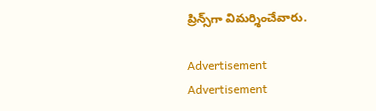ప్రిన్స్‌గా విమ‌ర్శించేవారు.

Advertisement
Advertisement